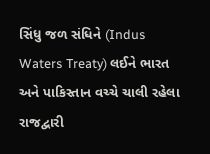સિંધુ જળ સંધિને (Indus Waters Treaty) લઈને ભારત અને પાકિસ્તાન વચ્ચે ચાલી રહેલા રાજદ્વારી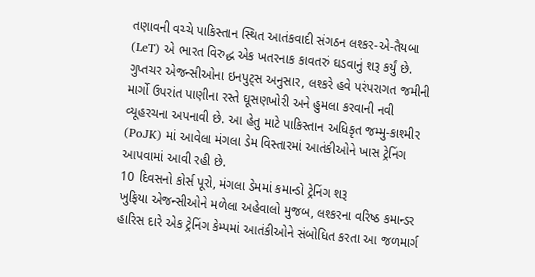તણાવની વચ્ચે પાકિસ્તાન સ્થિત આતંકવાદી સંગઠન લશ્કર-એ-તૈયબા (LeT) એ ભારત વિરુદ્ધ એક ખતરનાક કાવતરું ઘડવાનું શરૂ કર્યું છે. ગુપ્તચર એજન્સીઓના ઇનપુટ્સ અનુસાર, લશ્કરે હવે પરંપરાગત જમીની માર્ગો ઉપરાંત પાણીના રસ્તે ઘૂસણખોરી અને હુમલા કરવાની નવી વ્યૂહરચના અપનાવી છે. આ હેતુ માટે પાકિસ્તાન અધિકૃત જમ્મુ-કાશ્મીર (PoJK) માં આવેલા મંગલા ડેમ વિસ્તારમાં આતંકીઓને ખાસ ટ્રેનિંગ આપવામાં આવી રહી છે.
10 દિવસનો કોર્સ પૂરો, મંગલા ડેમમાં કમાન્ડો ટ્રેનિંગ શરૂ
ખુફિયા એજન્સીઓને મળેલા અહેવાલો મુજબ, લશ્કરના વરિષ્ઠ કમાન્ડર હારિસ દારે એક ટ્રેનિંગ કેમ્પમાં આતંકીઓને સંબોધિત કરતા આ જળમાર્ગ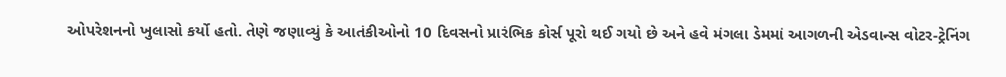ઓપરેશનનો ખુલાસો કર્યો હતો. તેણે જણાવ્યું કે આતંકીઓનો 10 દિવસનો પ્રારંભિક કોર્સ પૂરો થઈ ગયો છે અને હવે મંગલા ડેમમાં આગળની એડવાન્સ વોટર-ટ્રેનિંગ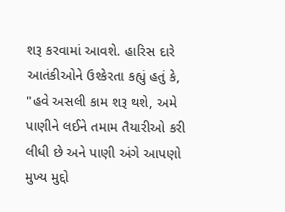શરૂ કરવામાં આવશે. હારિસ દારે આતંકીઓને ઉશ્કેરતા કહ્યું હતું કે, "હવે અસલી કામ શરૂ થશે, અમે પાણીને લઈને તમામ તૈયારીઓ કરી લીધી છે અને પાણી અંગે આપણો મુખ્ય મુદ્દો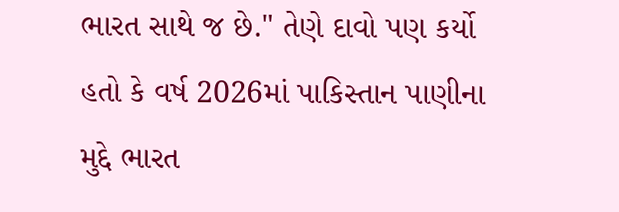ભારત સાથે જ છે." તેણે દાવો પણ કર્યો હતો કે વર્ષ 2026માં પાકિસ્તાન પાણીના મુદ્દે ભારત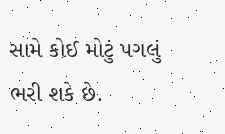સામે કોઈ મોટું પગલું ભરી શકે છે.